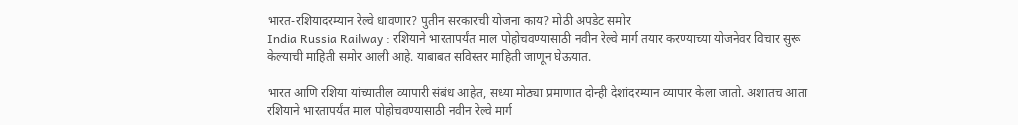भारत-रशियादरम्यान रेल्वे धावणार? पुतीन सरकारची योजना काय? मोठी अपडेट समोर
India Russia Railway : रशियाने भारतापर्यंत माल पोहोचवण्यासाठी नवीन रेल्वे मार्ग तयार करण्याच्या योजनेवर विचार सुरू केल्याची माहिती समोर आली आहे. याबाबत सविस्तर माहिती जाणून घेऊयात.

भारत आणि रशिया यांच्यातील व्यापारी संबंध आहेत, सध्या मोठ्या प्रमाणात दोन्ही देशांदरम्यान व्यापार केला जातो. अशातच आता रशियाने भारतापर्यंत माल पोहोचवण्यासाठी नवीन रेल्वे मार्ग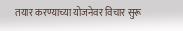तयार करण्याच्या योजनेवर विचार सुरू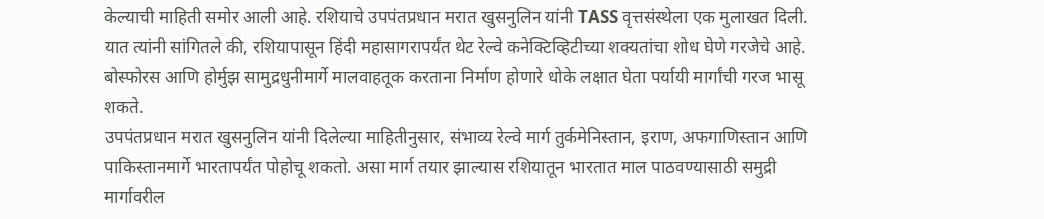केल्याची माहिती समोर आली आहे. रशियाचे उपपंतप्रधान मरात खुसनुलिन यांनी TASS वृत्तसंस्थेला एक मुलाखत दिली. यात त्यांनी सांगितले की, रशियापासून हिंदी महासागरापर्यंत थेट रेल्वे कनेक्टिव्हिटीच्या शक्यतांचा शोध घेणे गरजेचे आहे. बोस्फोरस आणि होर्मुझ सामुद्रधुनीमार्गे मालवाहतूक करताना निर्माण होणारे धोके लक्षात घेता पर्यायी मार्गांची गरज भासू शकते.
उपपंतप्रधान मरात खुसनुलिन यांनी दिलेल्या माहितीनुसार, संभाव्य रेल्वे मार्ग तुर्कमेनिस्तान, इराण, अफगाणिस्तान आणि पाकिस्तानमार्गे भारतापर्यंत पोहोचू शकतो. असा मार्ग तयार झाल्यास रशियातून भारतात माल पाठवण्यासाठी समुद्री मार्गावरील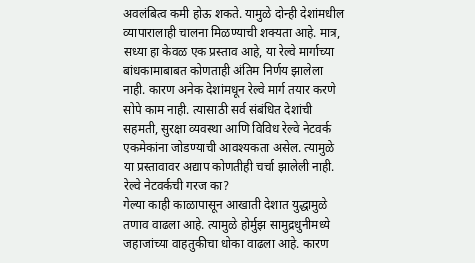अवलंबित्व कमी होऊ शकते. यामुळे दोन्ही देशांमधील व्यापारालाही चालना मिळण्याची शक्यता आहे. मात्र, सध्या हा केवळ एक प्रस्ताव आहे, या रेल्वे मार्गाच्या बांधकामाबाबत कोणताही अंतिम निर्णय झालेला नाही. कारण अनेक देशांमधून रेल्वे मार्ग तयार करणे सोपे काम नाही. त्यासाठी सर्व संबंधित देशांची सहमती, सुरक्षा व्यवस्था आणि विविध रेल्वे नेटवर्क एकमेकांना जोडण्याची आवश्यकता असेल. त्यामुळे या प्रस्तावावर अद्याप कोणतीही चर्चा झालेली नाही.
रेल्वे नेटवर्कची गरज का?
गेल्या काही काळापासून आखाती देशात युद्धामुळे तणाव वाढला आहे. त्यामुळे होर्मुझ सामुद्रधुनीमध्ये जहाजांच्या वाहतुकीचा धोका वाढला आहे. कारण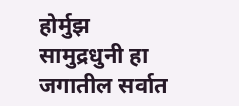होर्मुझ सामुद्रधुनी हा जगातील सर्वात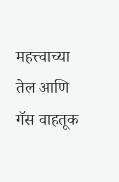महत्त्वाच्या तेल आणि गॅस वाहतूक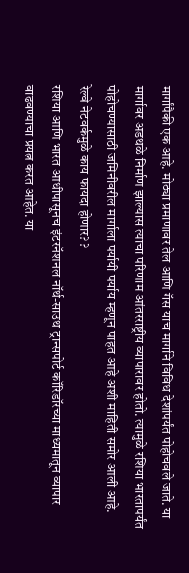मार्गांपैकी एक आहे. मोठ्या प्रमाणावर तेल आणि गॅस याच मार्गाने विविध देशांपर्यंत पोहोचवले जाते. या मार्गावर अडथळे निर्माण झाल्यास त्याचा परिणाम आंतरराष्ट्रीय व्यापारावर होतो. त्यामुळे रशिया भारतापर्यंत पोहोचण्यासाठी जमिनीवरील मार्गाला पर्यायी पर्याय म्हणून पाहत आहे अशी माहिती समोर आली आहे.
रेल्वे नेटवर्कमुळे काय फायदा होणार? ?
रशिया आणि भारत आधीपासूनच इंटरनॅशनल नॉर्थ-साउथ ट्रान्सपोर्ट कॉरिडॉरच्या माध्यमातून व्यापार वाढवण्याचा प्रयत्न करत आहेत. या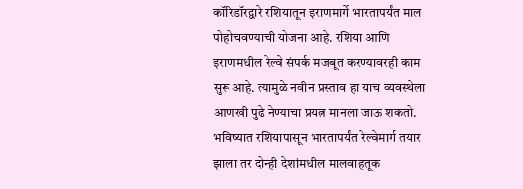कॉरिडॉरद्वारे रशियातून इराणमार्गे भारतापर्यंत माल पोहोचवण्याची योजना आहे. रशिया आणि इराणमधील रेल्वे संपर्क मजबूत करण्यावरही काम सुरू आहे. त्यामुळे नवीन प्रस्ताव हा याच व्यवस्थेला आणखी पुढे नेण्याचा प्रयत्न मानला जाऊ शकतो.
भविष्यात रशियापासून भारतापर्यंत रेल्वेमार्ग तयार झाला तर दोन्ही देशांमधील मालवाहतूक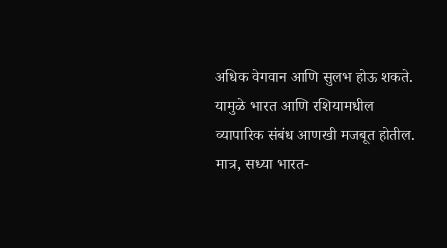अधिक वेगवान आणि सुलभ होऊ शकते. यामुळे भारत आणि रशियामधील व्यापारिक संबंध आणखी मजबूत होतील. मात्र, सध्या भारत-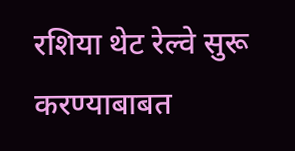रशिया थेट रेल्वे सुरू करण्याबाबत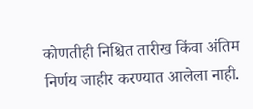कोणतीही निश्चित तारीख किंवा अंतिम निर्णय जाहीर करण्यात आलेला नाही.